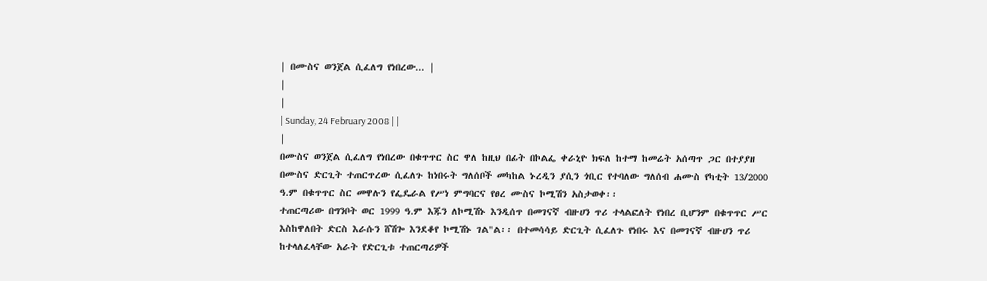| በሙስና ወንጀል ሲፈለግ የነበረው... |
|
|
| Sunday, 24 February 2008 | |
|
በሙስና ወንጀል ሲፈለግ የነበረው በቁጥጥር ስር ዋለ ከዚህ በፊት በኮልፌ ቀራኒዮ ክፍለ ከተማ ከመሬት አሰጣጥ ጋር በተያያዘ በሙስና ድርጊት ተጠርጥረው ሲፈለጉ ከነበሩት ግለሰቦች መካከል ኑረዲን ያሲን ጎቢር የተባለው ግለሰብ ሐሙስ የካቲት 13/2000 ዓ.ም በቁጥጥር ስር መዋሉን የፌዴራል የሥነ ምግባርና የፀረ ሙስና ኮሚሽን አስታወቀ፡፡
ተጠርጣሪው በግንቦት ወር 1999 ዓ.ም እጁን ለኮሚሽኑ እንዲሰጥ በመገናኛ ብዙሀን ጥሪ ተላልፎለት የነበረ ቢሆንም በቁጥጥር ሥር እስከዋለበት ድርስ እራሱን ሸሽጐ እንደቆየ ኮሚሽኑ ገል"ል፡፡ በተመሳሳይ ድርጊት ሲፈለጉ የነበሩ እና በመገናኛ ብዙሀን ጥሪ ከተላለፈላቸው አራት የድርጊቱ ተጠርጣሪዎች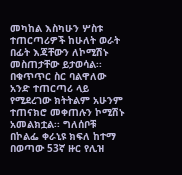መካከል እስካሁን ሦስቱ ተጠርጣሪዎች ከሁለት ወራት በፊት እጃቸውን ለኮሚሽኑ መስጠታቸው ይታወሳል፡፡ በቁጥጥር ስር ባልዋለው አንድ ተጠርጣሪ ላይ የሚደረገው ክትትልም አሁንም ተጠናክሮ መቀጠሉን ኮሚሽኑ አመልክቷል፡፡ ግለሰቦቹ በኮልፌ ቀራኒዩ ክፍለ ከተማ በወጣው 53ኛ ዙር የሊዝ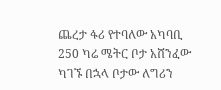ጨረታ ፋሪ የተባለው አካባቢ 250 ካሬ ሜትር ቦታ አሸንፈው ካገኙ በኋላ ቦታው ለግሪን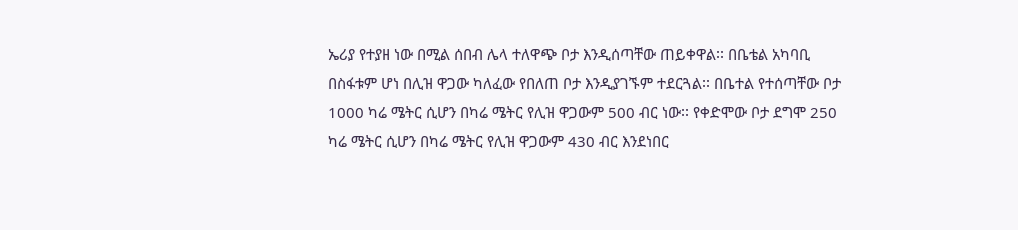ኤሪያ የተያዘ ነው በሚል ሰበብ ሌላ ተለዋጭ ቦታ እንዲሰጣቸው ጠይቀዋል፡፡ በቤቴል አካባቢ በስፋቱም ሆነ በሊዝ ዋጋው ካለፈው የበለጠ ቦታ እንዲያገኙም ተደርጓል፡፡ በቤተል የተሰጣቸው ቦታ 1000 ካሬ ሜትር ሲሆን በካሬ ሜትር የሊዝ ዋጋውም 500 ብር ነው፡፡ የቀድሞው ቦታ ደግሞ 250 ካሬ ሜትር ሲሆን በካሬ ሜትር የሊዝ ዋጋውም 430 ብር እንደነበር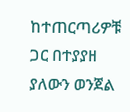ከተጠርጣሪዎቹ ጋር በተያያዘ ያለውን ወንጀል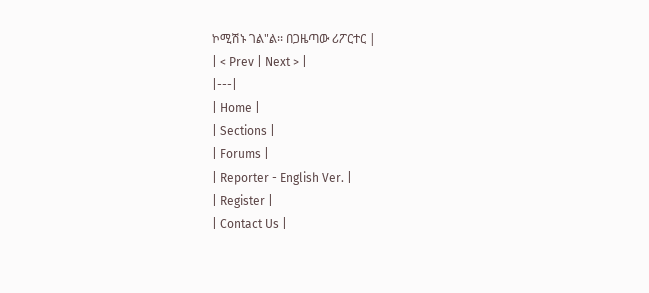ኮሚሽኑ ገል"ል፡፡ በጋዜጣው ሪፖርተር |
| < Prev | Next > |
|---|
| Home |
| Sections |
| Forums |
| Reporter - English Ver. |
| Register |
| Contact Us |